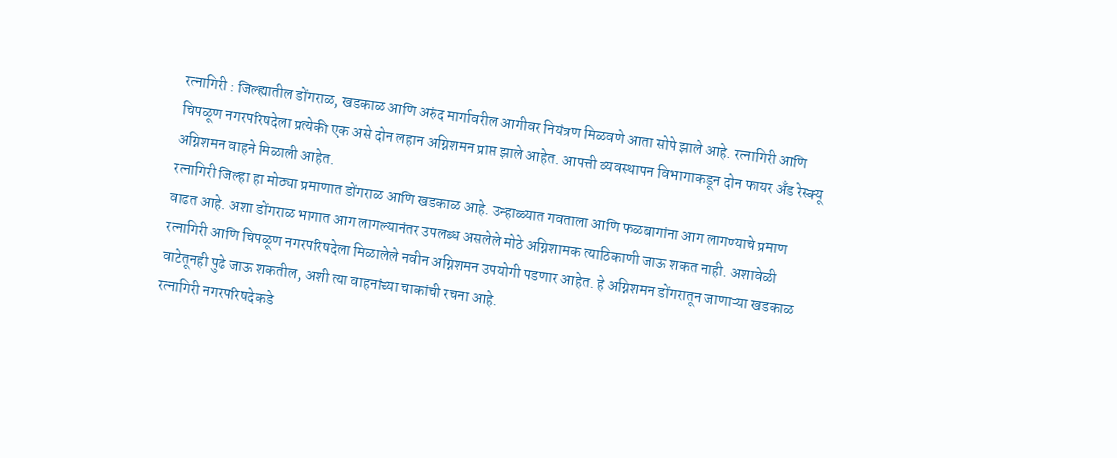रत्नागिरी : जिल्ह्यातील डोंगराळ, खडकाळ आणि अरुंद मार्गावरील आगीवर नियंत्रण मिळवणे आता सोपे झाले आहे. रत्नागिरी आणि चिपळूण नगरपरिषदेला प्रत्येकी एक असे दोन लहान अग्निशमन प्राप्त झाले आहेत. आपत्ती व्यवस्थापन विभागाकडून दोन फायर अँड रेस्क्यू अग्निशमन वाहने मिळाली आहेत.
रत्नागिरी जिल्हा हा मोठ्या प्रमाणात डोंगराळ आणि खडकाळ आहे. उन्हाळ्यात गवताला आणि फळबागांना आग लागण्याचे प्रमाण वाढत आहे. अशा डोंगराळ भागात आग लागल्यानंतर उपलब्ध असलेले मोठे अग्निशामक त्याठिकाणी जाऊ शकत नाही. अशावेळी रत्नागिरी आणि चिपळूण नगरपरिषदेला मिळालेले नवीन अग्निशमन उपयोगी पडणार आहेत. हे अग्निशमन डोंगरातून जाणाऱ्या खडकाळ वाटेतूनही पुढे जाऊ शकतील, अशी त्या वाहनांच्या चाकांची रचना आहे.
रत्नागिरी नगरपरिषदेकडे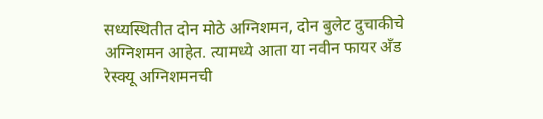सध्यस्थितीत दोन मोठे अग्निशमन, दोन बुलेट दुचाकीचे अग्निशमन आहेत. त्यामध्ये आता या नवीन फायर अँड रेस्क्यू अग्निशमनची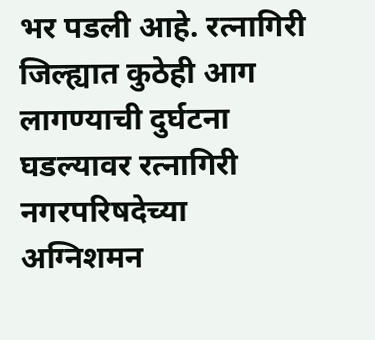भर पडली आहे. रत्नागिरी जिल्ह्यात कुठेही आग लागण्याची दुर्घटना घडल्यावर रत्नागिरी नगरपरिषदेच्या अग्निशमन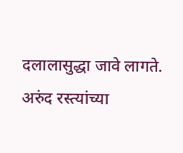दलालासुद्धा जावे लागते. अरुंद रस्त्यांच्या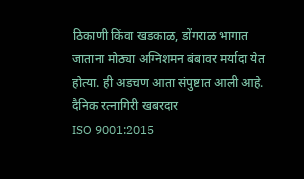ठिकाणी किंवा खडकाळ, डोंगराळ भागात जाताना मोठ्या अग्निशमन बंबावर मर्यादा येत होत्या. ही अडचण आता संपुष्टात आली आहे.
दैनिक रत्नागिरी खबरदार
ISO 9001:2015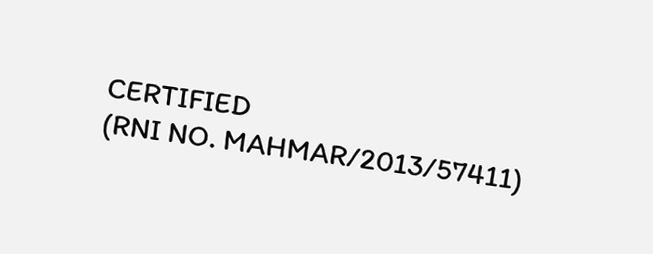CERTIFIED
(RNI NO. MAHMAR/2013/57411)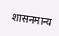शासनमान्य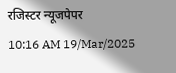रजिस्टर न्यूजपेपर
10:16 AM 19/Mar/2025